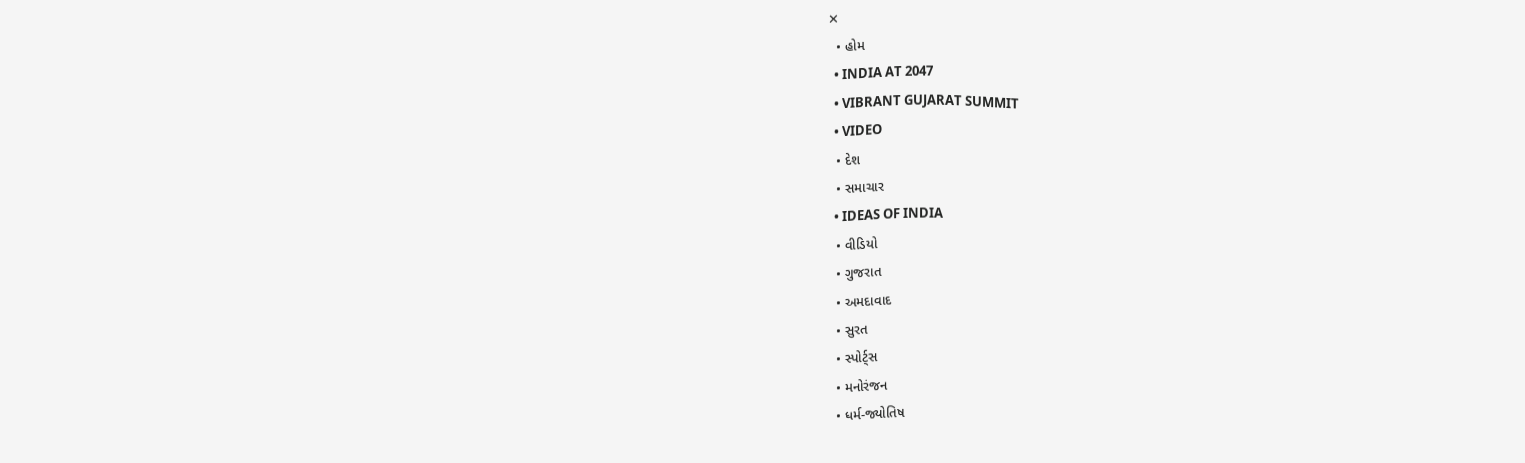✕
  • હોમ
  • INDIA AT 2047
  • VIBRANT GUJARAT SUMMIT
  • VIDEO
  • દેશ
  • સમાચાર
  • IDEAS OF INDIA
  • વીડિયો
  • ગુજરાત
  • અમદાવાદ
  • સુરત
  • સ્પોર્ટ્સ
  • મનોરંજન
  • ધર્મ-જ્યોતિષ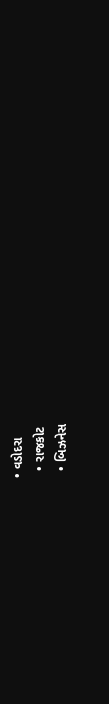• વડોદરા
  • રાજકોટ
  • બિઝનેસ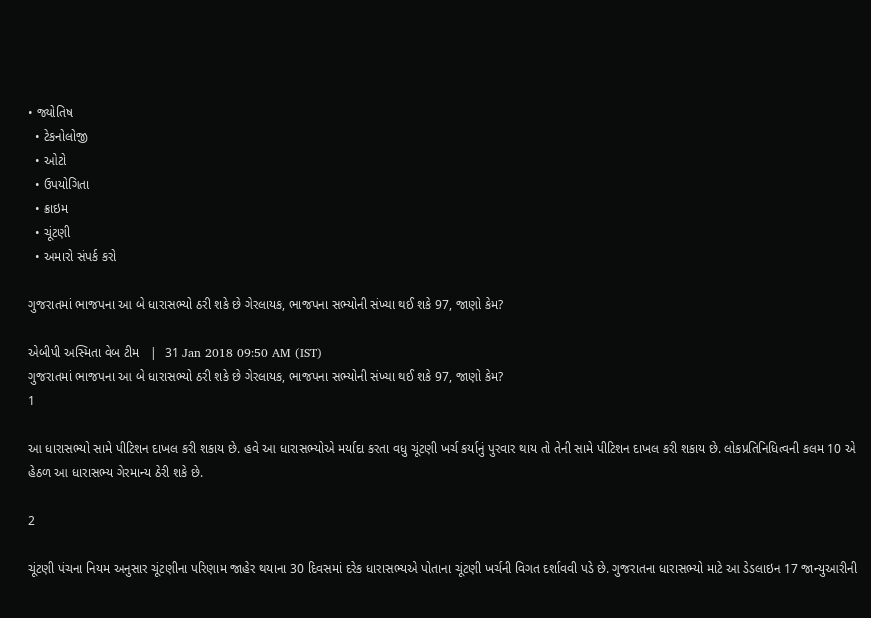• જ્યોતિષ
  • ટેકનોલોજી
  • ઓટો
  • ઉપયોગિતા
  • ક્રાઇમ
  • ચૂંટણી
  • અમારો સંપર્ક કરો

ગુજરાતમાં ભાજપના આ બે ધારાસભ્યો ઠરી શકે છે ગેરલાયક, ભાજપના સભ્યોની સંખ્યા થઈ શકે 97, જાણો કેમ?

એબીપી અસ્મિતા વેબ ટીમ   |  31 Jan 2018 09:50 AM (IST)
ગુજરાતમાં ભાજપના આ બે ધારાસભ્યો ઠરી શકે છે ગેરલાયક, ભાજપના સભ્યોની સંખ્યા થઈ શકે 97, જાણો કેમ?
1

આ ધારાસભ્યો સામે પીટિશન દાખલ કરી શકાય છે. હવે આ ધારાસભ્યોએ મર્યાદા કરતા વધુ ચૂંટણી ખર્ચ કર્યાનું પુરવાર થાય તો તેની સામે પીટિશન દાખલ કરી શકાય છે. લોકપ્રતિનિધિત્વની કલમ 10 એ હેઠળ આ ધારાસભ્ય ગેરમાન્ય ઠેરી શકે છે.

2

ચૂંટણી પંચના નિયમ અનુસાર ચૂંટણીના પરિણામ જાહેર થયાના 30 દિવસમાં દરેક ધારાસભ્યએ પોતાના ચૂંટણી ખર્ચની વિગત દર્શાવવી પડે છે. ગુજરાતના ધારાસભ્યો માટે આ ડેડલાઇન 17 જાન્યુઆરીની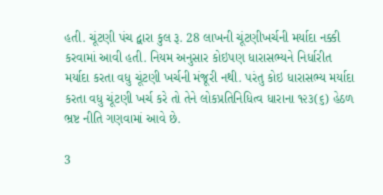હતી. ચૂંટણી પંચ દ્વારા કુલ રૂ. 28 લાખની ચૂંટણીખર્ચની મર્યાદા નક્કી કરવામાં આવી હતી. નિયમ અનુસાર કોઇપણ ધારાસભ્યને નિર્ધારીત મર્યાદા કરતા વધુ ચૂંટણી ખર્ચની મંજૂરી નથી. પરંતુ કોઇ ધારાસભ્ય મર્યાદા કરતા વધુ ચૂંટણી ખર્ચ કરે તો તેને લોકપ્રતિનિધિત્વ ધારાના ૧૨૩(૬) હેઠળ ભ્રષ્ટ નીતિ ગણવામાં આવે છે.

3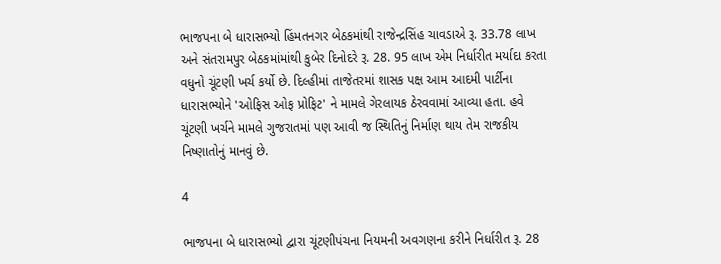ભાજપના બે ધારાસભ્યો હિંમતનગર બેઠકમાંથી રાજેન્દ્રસિંહ ચાવડાએ રૂ. 33.78 લાખ અને સંતરામપુર બેઠકમાંમાંથી કુબેર દિનોદરે રૂ. 28. 95 લાખ એમ નિર્ધારીત મર્યાદા કરતા વધુનો ચૂંટણી ખર્ચ કર્યો છે. દિલ્હીમાં તાજેતરમાં શાસક પક્ષ આમ આદમી પાર્ટીના ધારાસભ્યોને 'ઓફિસ ઓફ પ્રોફિટ' ને મામલે ગેરલાયક ઠેરવવામાં આવ્યા હતા. હવે ચૂંટણી ખર્ચને મામલે ગુજરાતમાં પણ આવી જ સ્થિતિનું નિર્માણ થાય તેમ રાજકીય નિષ્ણાતોનું માનવું છે.

4

ભાજપના બે ધારાસભ્યો દ્વારા ચૂંટણીપંચના નિયમની અવગણના કરીને નિર્ધારીત રૂ. 28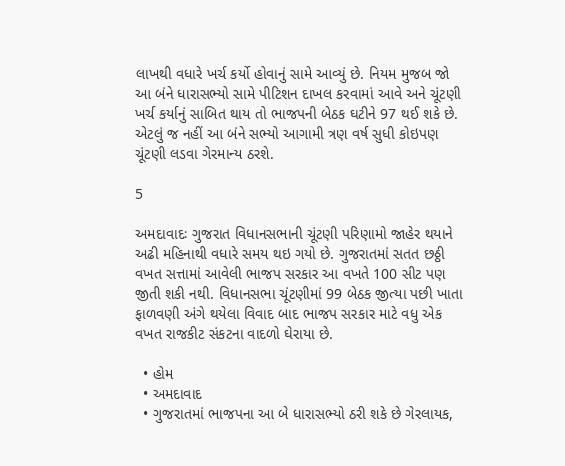લાખથી વધારે ખર્ચ કર્યો હોવાનું સામે આવ્યું છે. નિયમ મુજબ જો આ બંને ધારાસભ્યો સામે પીટિશન દાખલ કરવામાં આવે અને ચૂંટણી ખર્ચ કર્યાનું સાબિત થાય તો ભાજપની બેઠક ઘટીને 97 થઈ શકે છે. એટલું જ નહીં આ બંને સભ્યો આગામી ત્રણ વર્ષ સુધી કોઇપણ ચૂંટણી લડવા ગેરમાન્ય ઠરશે.

5

અમદાવાદઃ ગુજરાત વિધાનસભાની ચૂંટણી પરિણામો જાહેર થયાને અઢી મહિનાથી વધારે સમય થઇ ગયો છે. ગુજરાતમાં સતત છઠ્ઠી વખત સત્તામાં આવેલી ભાજપ સરકાર આ વખતે 100 સીટ પણ જીતી શકી નથી. વિધાનસભા ચૂંટણીમાં 99 બેઠક જીત્યા પછી ખાતા ફાળવણી અંગે થયેલા વિવાદ બાદ ભાજપ સરકાર માટે વધુ એક વખત રાજકીટ સંકટના વાદળો ઘેરાયા છે.

  • હોમ
  • અમદાવાદ
  • ગુજરાતમાં ભાજપના આ બે ધારાસભ્યો ઠરી શકે છે ગેરલાયક,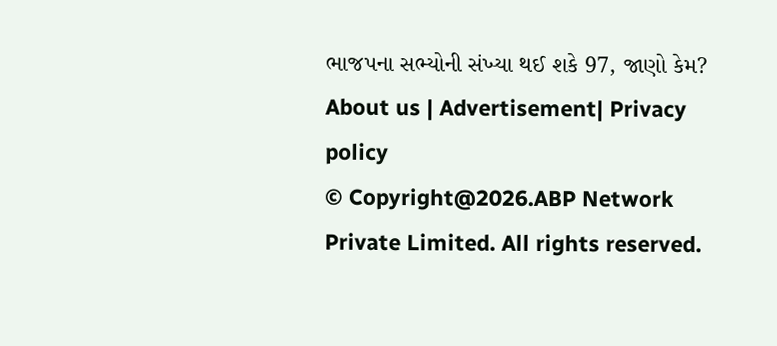ભાજપના સભ્યોની સંખ્યા થઈ શકે 97, જાણો કેમ?
About us | Advertisement| Privacy policy
© Copyright@2026.ABP Network Private Limited. All rights reserved.